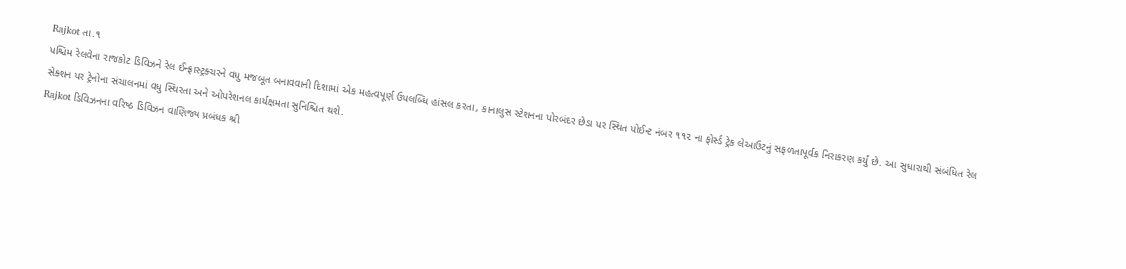Rajkot તા.૧
પશ્ચિમ રેલવેના રાજકોટ ડિવિઝને રેલ ઈન્ફ્રાસ્ટ્રક્ચરને વધુ મજબૂત બનાવવાની દિશામાં એક મહત્વપૂર્ણ ઉપલબ્ધિ હાંસલ કરતા, કાનાલુસ સ્ટેશનના પોરબંદર છેડા પર સ્થિત પોઈન્ટ નંબર ૧૧૨ ના ફોર્સ્ડ ટ્રેક લેઆઉટનું સફળતાપૂર્વક નિરાકરણ કર્યું છે. આ સુધારાથી સંબંધિત રેલ સેક્શન પર ટ્રેનોના સંચાલનમાં વધુ સ્થિરતા અને ઓપરેશનલ કાર્યક્ષમતા સુનિશ્ચિત થશે.
Rajkot ડિવિઝનના વરિષ્ઠ ડિવિઝન વાણિજ્ય પ્રબંધક શ્રી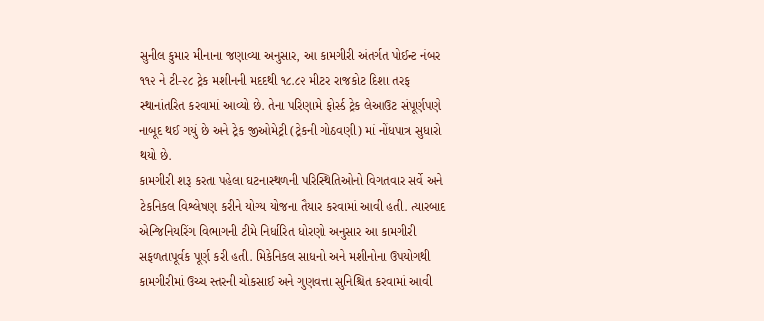સુનીલ કુમાર મીનાના જણાવ્યા અનુસાર, આ કામગીરી અંતર્ગત પોઈન્ટ નંબર ૧૧૨ ને ટી-૨૮ ટ્રેક મશીનની મદદથી ૧૮.૮૨ મીટર રાજકોટ દિશા તરફ સ્થાનાંતરિત કરવામાં આવ્યો છે. તેના પરિણામે ફોર્સ્ડ ટ્રેક લેઆઉટ સંપૂર્ણપણે નાબૂદ થઈ ગયું છે અને ટ્રેક જીઓમેટ્રી (ટ્રેકની ગોઠવણી) માં નોંધપાત્ર સુધારો થયો છે.
કામગીરી શરૂ કરતા પહેલા ઘટનાસ્થળની પરિસ્થિતિઓનો વિગતવાર સર્વે અને ટેકનિકલ વિશ્લેષણ કરીને યોગ્ય યોજના તૈયાર કરવામાં આવી હતી. ત્યારબાદ એન્જિનિયરિંગ વિભાગની ટીમે નિર્ધારિત ધોરણો અનુસાર આ કામગીરી સફળતાપૂર્વક પૂર્ણ કરી હતી. મિકેનિકલ સાધનો અને મશીનોના ઉપયોગથી કામગીરીમાં ઉચ્ચ સ્તરની ચોકસાઈ અને ગુણવત્તા સુનિશ્ચિત કરવામાં આવી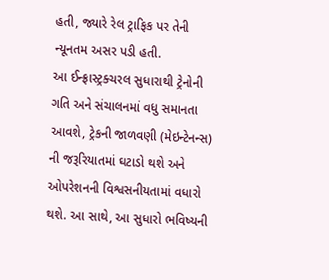હતી, જ્યારે રેલ ટ્રાફિક પર તેની ન્યૂનતમ અસર પડી હતી.
આ ઈન્ફ્રાસ્ટ્રક્ચરલ સુધારાથી ટ્રેનોની ગતિ અને સંચાલનમાં વધુ સમાનતા આવશે, ટ્રેકની જાળવણી (મેઇન્ટેનન્સ) ની જરૂરિયાતમાં ઘટાડો થશે અને ઓપરેશનની વિશ્વસનીયતામાં વધારો થશે. આ સાથે, આ સુધારો ભવિષ્યની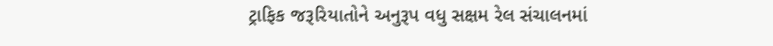ટ્રાફિક જરૂરિયાતોને અનુરૂપ વધુ સક્ષમ રેલ સંચાલનમાં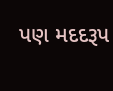પણ મદદરૂપ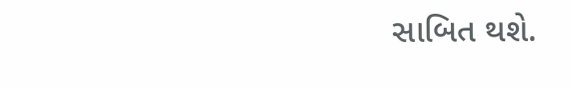સાબિત થશે.